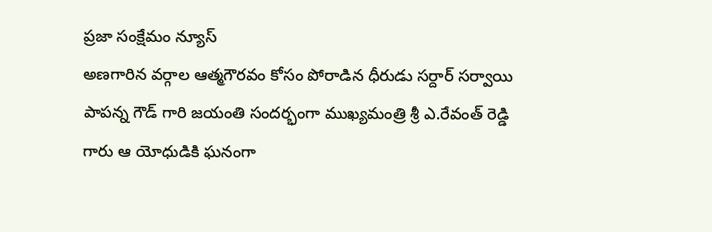ప్రజా సంక్షేమం న్యూస్
అణగారిన వర్గాల ఆత్మగౌరవం కోసం పోరాడిన ధీరుడు సర్దార్ సర్వాయి పాపన్న గౌడ్ గారి జయంతి సందర్భంగా ముఖ్యమంత్రి శ్రీ ఎ.రేవంత్ రెడ్డి గారు ఆ యోధుడికి ఘనంగా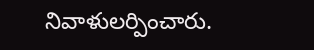నివాళులర్పించారు.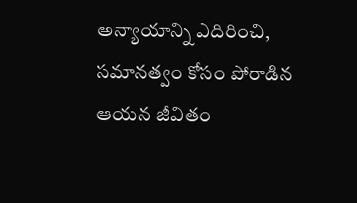అన్యాయాన్ని ఎదిరించి, సమానత్వం కోసం పోరాడిన ఆయన జీవితం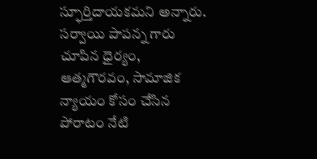స్ఫూర్తిదాయకమని అన్నారు. సర్వాయి పాపన్న గారు చూపిన ధైర్యం, ఆత్మగౌరవం, సామాజిక న్యాయం కోసం చేసిన పోరాటం నేటి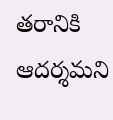తరానికి ఆదర్శమని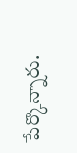పేర్కొన్నారు.